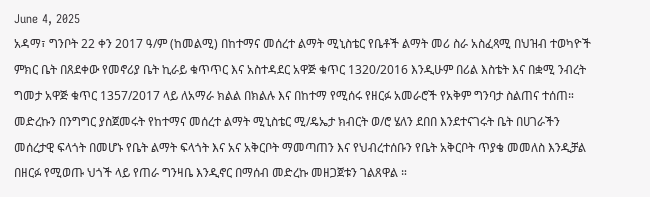June 4, 2025
አዳማ፣ ግንቦት 22 ቀን 2017 ዓ/ም (ከመልሚ) በከተማና መሰረተ ልማት ሚኒስቴር የቤቶች ልማት መሪ ስራ አስፈጻሚ በህዝብ ተወካዮች ምክር ቤት በጸደቀው የመኖሪያ ቤት ኪራይ ቁጥጥር እና አስተዳደር አዋጅ ቁጥር 1320/2016 እንዲሁም በሪል እስቴት እና በቋሚ ንብረት ግመታ አዋጅ ቁጥር 1357/2017 ላይ ለአማራ ክልል በክልሉ እና በከተማ የሚሰሩ የዘርፉ አመራሮች የአቅም ግንባታ ስልጠና ተሰጠ።
መድረኩን በንግግር ያስጀመሩት የከተማና መሰረተ ልማት ሚኒስቴር ሚ/ዴኤታ ክብርት ወ/ሮ ሄለን ደበበ እንደተናገሩት ቤት በሀገራችን መሰረታዊ ፍላጎት በመሆኑ የቤት ልማት ፍላጎት እና አና አቅርቦት ማመጣጠን እና የህብረተሰቡን የቤት አቅርቦት ጥያቄ መመለስ እንዲቻል በዘርፉ የሚወጡ ህጎች ላይ የጠራ ግንዛቤ እንዲኖር በማሰብ መድረኩ መዘጋጀቱን ገልጸዋል ።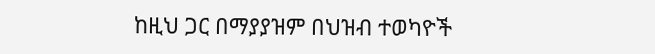ከዚህ ጋር በማያያዝም በህዝብ ተወካዮች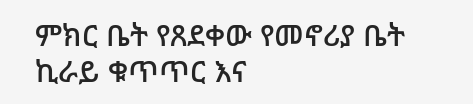ምክር ቤት የጸደቀው የመኖሪያ ቤት ኪራይ ቁጥጥር እና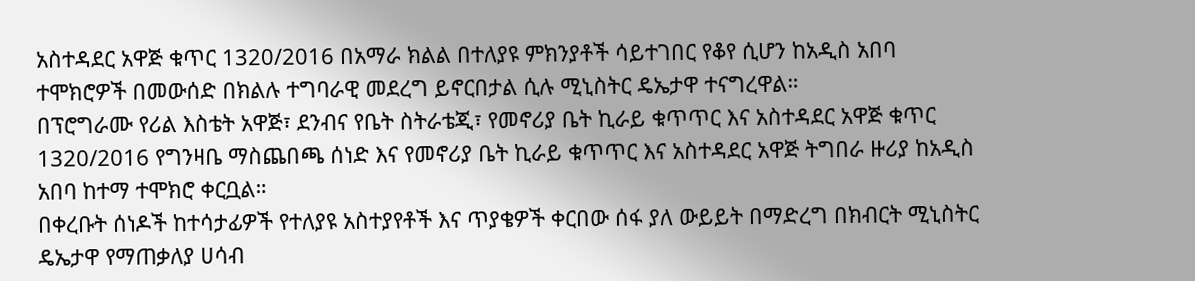አስተዳደር አዋጅ ቁጥር 1320/2016 በአማራ ክልል በተለያዩ ምክንያቶች ሳይተገበር የቆየ ሲሆን ከአዲስ አበባ ተሞክሮዎች በመውሰድ በክልሉ ተግባራዊ መደረግ ይኖርበታል ሲሉ ሚኒስትር ዴኤታዋ ተናግረዋል።
በፕሮግራሙ የሪል እስቴት አዋጅ፣ ደንብና የቤት ስትራቴጂ፣ የመኖሪያ ቤት ኪራይ ቁጥጥር እና አስተዳደር አዋጅ ቁጥር 1320/2016 የግንዛቤ ማስጨበጫ ሰነድ እና የመኖሪያ ቤት ኪራይ ቁጥጥር እና አስተዳደር አዋጅ ትግበራ ዙሪያ ከአዲስ አበባ ከተማ ተሞክሮ ቀርቧል።
በቀረቡት ሰነዶች ከተሳታፊዎች የተለያዩ አስተያየቶች እና ጥያቄዎች ቀርበው ሰፋ ያለ ውይይት በማድረግ በክብርት ሚኒስትር ዴኤታዋ የማጠቃለያ ሀሳብ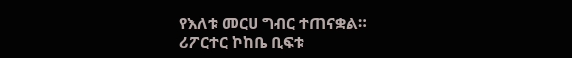የእለቱ መርሀ ግብር ተጠናቋል።
ሪፖርተር ኮከቤ ቢፍቱ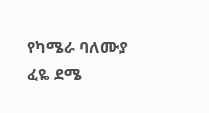የካሜራ ባለሙያ ፈዬ ደሜ